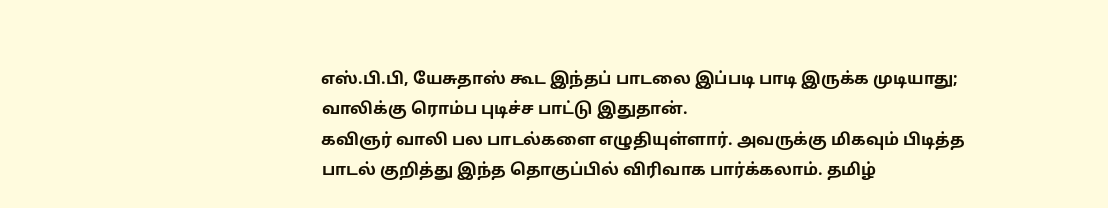எஸ்.பி.பி, யேசுதாஸ் கூட இந்தப் பாடலை இப்படி பாடி இருக்க முடியாது; வாலிக்கு ரொம்ப புடிச்ச பாட்டு இதுதான்.
கவிஞர் வாலி பல பாடல்களை எழுதியுள்ளார். அவருக்கு மிகவும் பிடித்த பாடல் குறித்து இந்த தொகுப்பில் விரிவாக பார்க்கலாம். தமிழ்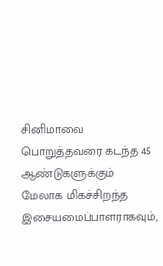சினிமாவை பொறுத்தவரை கடந்த 45 ஆண்டுகளுக்கும் மேலாக மிகச்சிறந்த இசையமைப்பாளராகவும்,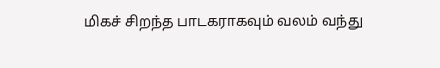மிகச் சிறந்த பாடகராகவும் வலம் வந்து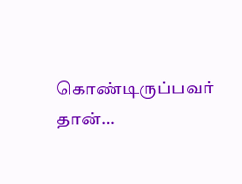கொண்டிருப்பவர் தான்…